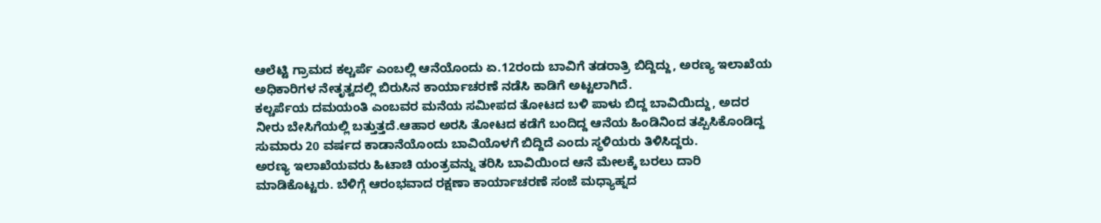ಆಲೆಟ್ಟಿ ಗ್ರಾಮದ ಕಲ್ಚರ್ಪೆ ಎಂಬಲ್ಲಿ ಆನೆಯೊಂದು ಏ.12ರಂದು ಬಾವಿಗೆ ತಡರಾತ್ರಿ ಬಿದ್ದಿದ್ದು, ಅರಣ್ಯ ಇಲಾಖೆಯ ಅಧಿಕಾರಿಗಳ ನೇತೃತ್ವದಲ್ಲಿ ಬಿರುಸಿನ ಕಾರ್ಯಾಚರಣೆ ನಡೆಸಿ ಕಾಡಿಗೆ ಅಟ್ಟಲಾಗಿದೆ.
ಕಲ್ಚರ್ಪೆಯ ದಮಯಂತಿ ಎಂಬವರ ಮನೆಯ ಸಮೀಪದ ತೋಟದ ಬಳಿ ಪಾಳು ಬಿದ್ದ ಬಾವಿಯಿದ್ದು, ಅದರ ನೀರು ಬೇಸಿಗೆಯಲ್ಲಿ ಬತ್ತುತ್ತದೆ.ಆಹಾರ ಅರಸಿ ತೋಟದ ಕಡೆಗೆ ಬಂದಿದ್ದ ಆನೆಯ ಹಿಂಡಿನಿಂದ ತಪ್ಪಿಸಿಕೊಂಡಿದ್ದ ಸುಮಾರು 20 ವರ್ಷದ ಕಾಡಾನೆಯೊಂದು ಬಾವಿಯೊಳಗೆ ಬಿದ್ದಿದೆ ಎಂದು ಸ್ಥಳಿಯರು ತಿಳಿಸಿದ್ದರು.
ಅರಣ್ಯ ಇಲಾಖೆಯವರು ಹಿಟಾಚಿ ಯಂತ್ರವನ್ನು ತರಿಸಿ ಬಾವಿಯಿಂದ ಆನೆ ಮೇಲಕ್ಕೆ ಬರಲು ದಾರಿ ಮಾಡಿಕೊಟ್ಟರು. ಬೆಳಿಗ್ಗೆ ಆರಂಭವಾದ ರಕ್ಷಣಾ ಕಾರ್ಯಾಚರಣೆ ಸಂಜೆ ಮಧ್ಯಾಹ್ನದ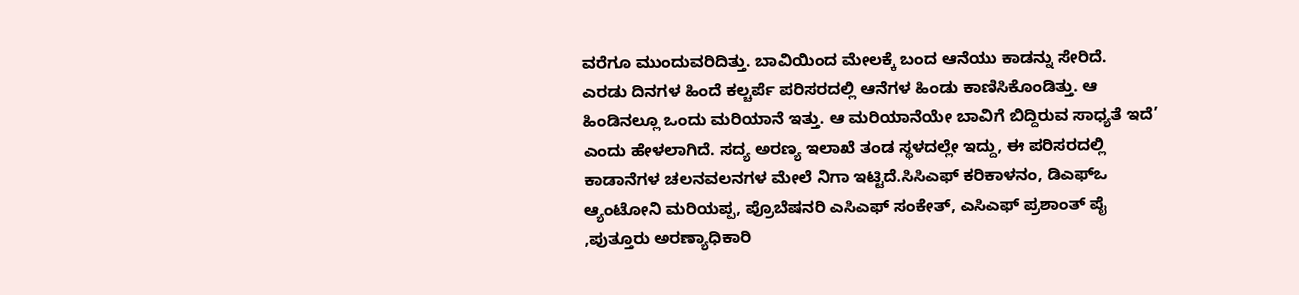ವರೆಗೂ ಮುಂದುವರಿದಿತ್ತು. ಬಾವಿಯಿಂದ ಮೇಲಕ್ಕೆ ಬಂದ ಆನೆಯು ಕಾಡನ್ನು ಸೇರಿದೆ.
ಎರಡು ದಿನಗಳ ಹಿಂದೆ ಕಲ್ಚರ್ಪೆ ಪರಿಸರದಲ್ಲಿ ಆನೆಗಳ ಹಿಂಡು ಕಾಣಿಸಿಕೊಂಡಿತ್ತು. ಆ ಹಿಂಡಿನಲ್ಲೂ ಒಂದು ಮರಿಯಾನೆ ಇತ್ತು. ಆ ಮರಿಯಾನೆಯೇ ಬಾವಿಗೆ ಬಿದ್ದಿರುವ ಸಾಧ್ಯತೆ ಇದೆ’ ಎಂದು ಹೇಳಲಾಗಿದೆ. ಸದ್ಯ ಅರಣ್ಯ ಇಲಾಖೆ ತಂಡ ಸ್ಥಳದಲ್ಲೇ ಇದ್ದು, ಈ ಪರಿಸರದಲ್ಲಿ ಕಾಡಾನೆಗಳ ಚಲನವಲನಗಳ ಮೇಲೆ ನಿಗಾ ಇಟ್ಟಿದೆ.ಸಿಸಿಎಫ್ ಕರಿಕಾಳನಂ, ಡಿಎಫ್ಒ ಆ್ಯಂಟೋನಿ ಮರಿಯಪ್ಪ, ಪ್ರೊಬೆಷನರಿ ಎಸಿಎಫ್ ಸಂಕೇತ್, ಎಸಿಎಫ್ ಪ್ರಶಾಂತ್ ಪೈ ,ಪುತ್ತೂರು ಅರಣ್ಯಾಧಿಕಾರಿ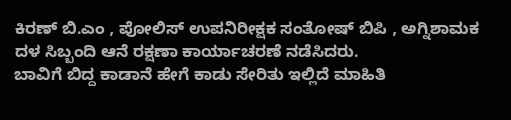ಕಿರಣ್ ಬಿ.ಎಂ , ಪೋಲಿಸ್ ಉಪನಿರೀಕ್ಷಕ ಸಂತೋಷ್ ಬಿಪಿ , ಅಗ್ನಿಶಾಮಕ ದಳ ಸಿಬ್ಬಂದಿ ಆನೆ ರಕ್ಷಣಾ ಕಾರ್ಯಾಚರಣೆ ನಡೆಸಿದರು.
ಬಾವಿಗೆ ಬಿದ್ದ ಕಾಡಾನೆ ಹೇಗೆ ಕಾಡು ಸೇರಿತು ಇಲ್ಲಿದೆ ಮಾಹಿತಿ